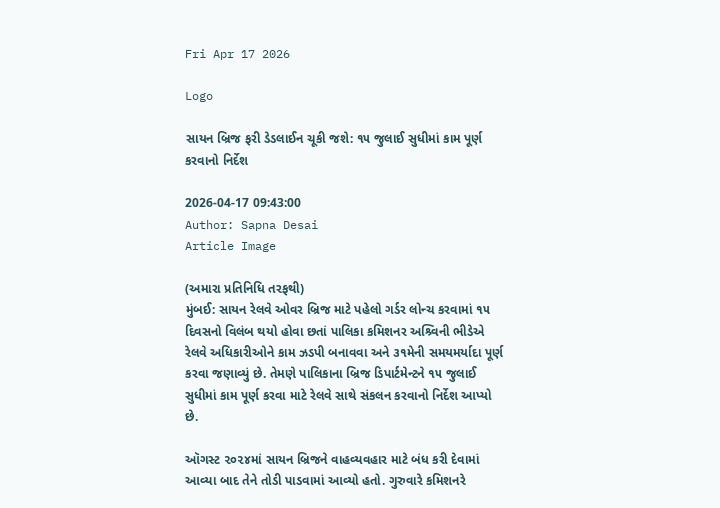Fri Apr 17 2026

Logo

સાયન બ્રિજ ફરી ડેડલાઈન ચૂકી જશે: ૧૫ જુલાઈ સુધીમાં કામ પૂર્ણ કરવાનો નિર્દેશ

2026-04-17 09:43:00
Author: Sapna Desai
Article Image

(અમારા પ્રતિનિધિ તરફથી)
મુંબઈ: સાયન રેલવે ઓવર બ્રિજ માટે પહેલો ગર્ડર લોન્ચ કરવામાં ૧૫ દિવસનો વિલંબ થયો હોવા છતાં પાલિકા કમિશનર અશ્ર્વિની ભીડેએ રેલવે અધિકારીઓને કામ ઝડપી બનાવવા અને ૩૧મેની સમયમર્યાદા પૂર્ણ કરવા જણાવ્યું છે. તેમણે પાલિકાના બ્રિજ ડિપાર્ટમેન્ટને ૧૫ જુલાઈ સુધીમાં કામ પૂર્ણ કરવા માટે રેલવે સાથે સંકલન કરવાનો નિર્દેશ આપ્યો છે.

ઑગસ્ટ ૨૦૨૪માં સાયન બ્રિજને વાહવ્યવહાર માટે બંધ કરી દેવામાં આવ્યા બાદ તેને તોડી પાડવામાં આવ્યો હતો. ગુરુવારે કમિશનરે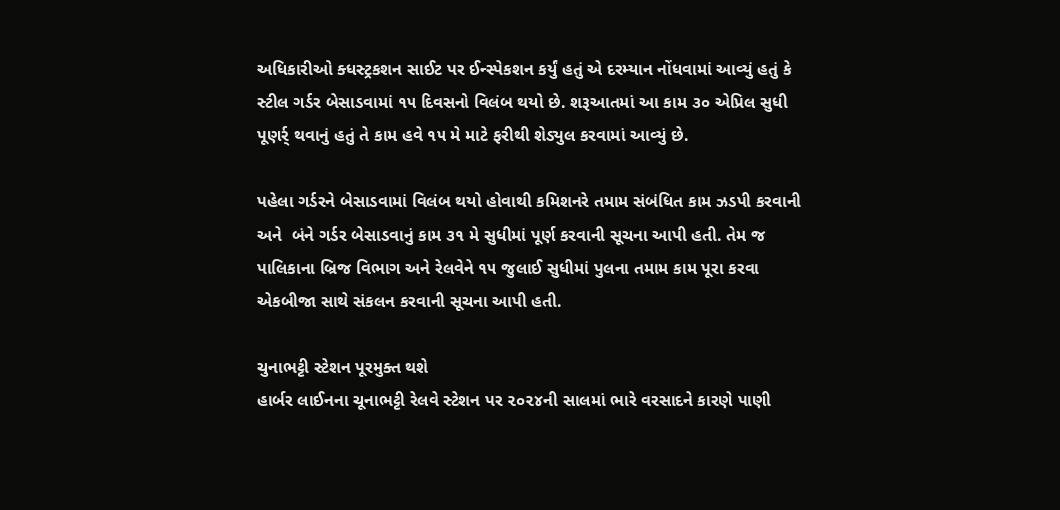અધિકારીઓ ક્ધસ્ટ્રકશન સાઈટ પર ઈન્સ્પેકશન કર્યું હતું એ દરમ્યાન નોંધવામાં આવ્યું હતું કે સ્ટીલ ગર્ડર બેસાડવામાં ૧૫ દિવસનો વિલંબ થયો છે. શરૂઆતમાં આ કામ ૩૦ એપ્રિલ સુધી પૂણર્ર્ થવાનું હતું તે કામ હવે ૧૫ મે માટે ફરીથી શેડ્યુલ કરવામાં આવ્યું છે.

પહેલા ગર્ડરને બેસાડવામાં વિલંબ થયો હોવાથી કમિશનરે તમામ સંબંધિત કામ ઝડપી કરવાની અને  બંને ગર્ડર બેસાડવાનું કામ ૩૧ મે સુધીમાં પૂર્ણ કરવાની સૂચના આપી હતી. તેમ જ પાલિકાના બ્રિજ વિભાગ અને રેલવેને ૧૫ જુલાઈ સુધીમાં પુલના તમામ કામ પૂરા કરવા એકબીજા સાથે સંકલન કરવાની સૂચના આપી હતી.

ચુનાભટ્ટી સ્ટેશન પૂરમુક્ત થશે
હાર્બર લાઈનના ચૂનાભટ્ટી રેલવે સ્ટેશન પર ૨૦૨૪ની સાલમાં ભારે વરસાદને કારણે પાણી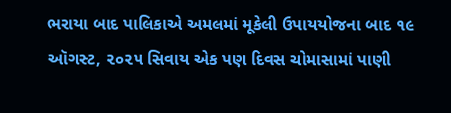ભરાયા બાદ પાલિકાએ અમલમાં મૂકેલી ઉપાયયોજના બાદ ૧૯ ઑગસ્ટ, ૨૦૨૫ સિવાય એક પણ દિવસ ચોમાસામાં પાણી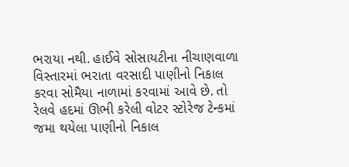ભરાયા નથી. હાઈવે સોસાયટીના નીચાણવાળા વિસ્તારમાં ભરાતા વરસાદી પાણીનો નિકાલ કરવા સોમૈયા નાળામાં કરવામાં આવે છે. તો રેલવે હદમાં ઊભી કરેલી વોટર સ્ટોરેજ ટેન્કમાં જમા થયેલા પાણીનો નિકાલ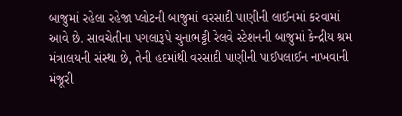બાજુમાં રહેલા રહેજા પ્લોટની બાજુમાં વરસાદી પાણીની લાઈનમાં કરવામાં આવે છે. સાવચેતીના પગલારૂપે ચુનાભટ્ટી રેલવે સ્ટેશનની બાજુમાં કેન્દ્રીય શ્રમ મંત્રાલયની સંસ્થા છે, તેની હદમાંથી વરસાદી પાણીની પાઈપલાઈન નાખવાની મંજૂરી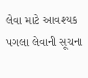લેવા માટે આવશ્યક પગલા લેવાની સૂચના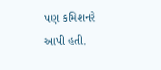પણ કમિશનરે આપી હતી.